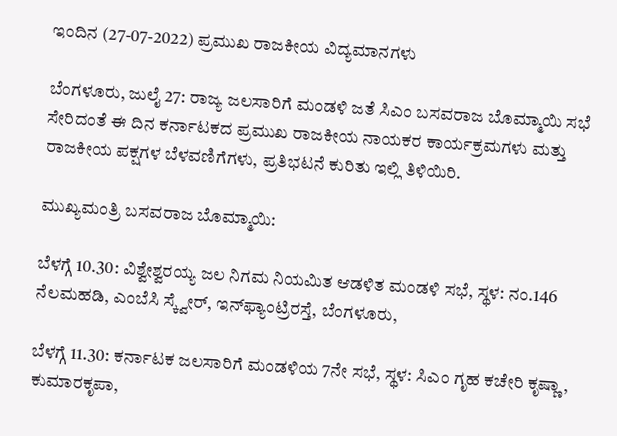ಇಂದಿನ (27-07-2022) ಪ್ರಮುಖ ರಾಜಕೀಯ ವಿದ್ಯಮಾನಗಳು

ಬೆಂಗಳೂರು, ಜುಲೈ 27: ರಾಜ್ಯ ಜಲಸಾರಿಗೆ ಮಂಡಳಿ ಜತೆ ಸಿಎಂ ಬಸವರಾಜ ಬೊಮ್ಮಾಯಿ ಸಭೆ ಸೇರಿದಂತೆ ಈ ದಿನ ಕರ್ನಾಟಕದ ಪ್ರಮುಖ ರಾಜಕೀಯ ನಾಯಕರ ಕಾರ್ಯಕ್ರಮಗಳು ಮತ್ತು ರಾಜಕೀಯ ಪಕ್ಷಗಳ ಬೆಳವಣಿಗೆಗಳು, ಪ್ರತಿಭಟನೆ ಕುರಿತು ಇಲ್ಲಿ ತಿಳಿಯಿರಿ.

ಮುಖ್ಯಮಂತ್ರಿ ಬಸವರಾಜ ಬೊಮ್ಮಾಯಿ:

ಬೆಳಗ್ಗೆ 10.30: ವಿಶ್ವೇಶ್ವರಯ್ಯ ಜಲ ನಿಗಮ ನಿಯಮಿತ ಆಡಳಿತ ಮಂಡಳಿ ಸಭೆ, ಸ್ಥಳ: ನಂ.146 ನೆಲಮಹಡಿ, ಎಂಬೆಸಿ ಸ್ಕ್ವೇರ್, ಇನ್‌ಫ್ಯಾಂಟ್ರಿರಸ್ತೆ, ಬೆಂಗಳೂರು,

ಬೆಳಗ್ಗೆ 11.30: ಕರ್ನಾಟಕ ಜಲಸಾರಿಗೆ ಮಂಡಳಿಯ 7ನೇ ಸಭೆ, ಸ್ಥಳ: ಸಿಎಂ ಗೃಹ ಕಚೇರಿ ಕೃಷ್ಣಾ, ಕುಮಾರಕೃಪಾ,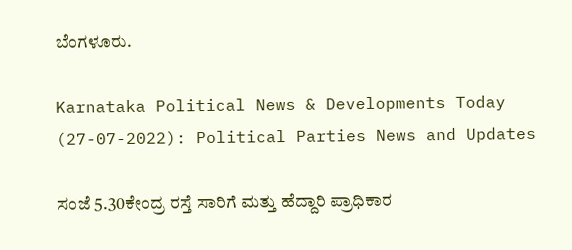ಬೆಂಗಳೂರು.

Karnataka Political News & Developments Today (27-07-2022): Political Parties News and Updates

ಸಂಜೆ 5.30ಕೇಂದ್ರ ರಸ್ತೆ ಸಾರಿಗೆ ಮತ್ತು ಹೆದ್ದಾರಿ ಪ್ರಾಧಿಕಾರ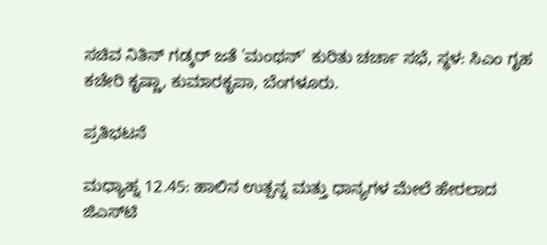ಸಚಿವ ನಿತಿನ್ ಗಡ್ಕರ್ ಜತೆ 'ಮಂಥನ್' ಕುರಿತು ಚರ್ಚಾ ಸಭೆ, ಸ್ಥಳ: ಸಿಎಂ ಗೃಹ ಕಚೇರಿ ಕೃಷ್ಣಾ, ಕುಮಾರಕೃಪಾ, ಬೆಂಗಳೂರು.

ಪ್ರತಿಭಟನೆ

ಮಧ್ಯಾಹ್ನ 12.45: ಹಾಲಿನ ಉತ್ಪನ್ನ ಮತ್ತು ಧಾನ್ಯಗಳ ಮೇಲೆ ಹೇರಲಾದ ಜಿಎಸ್‌ಟಿ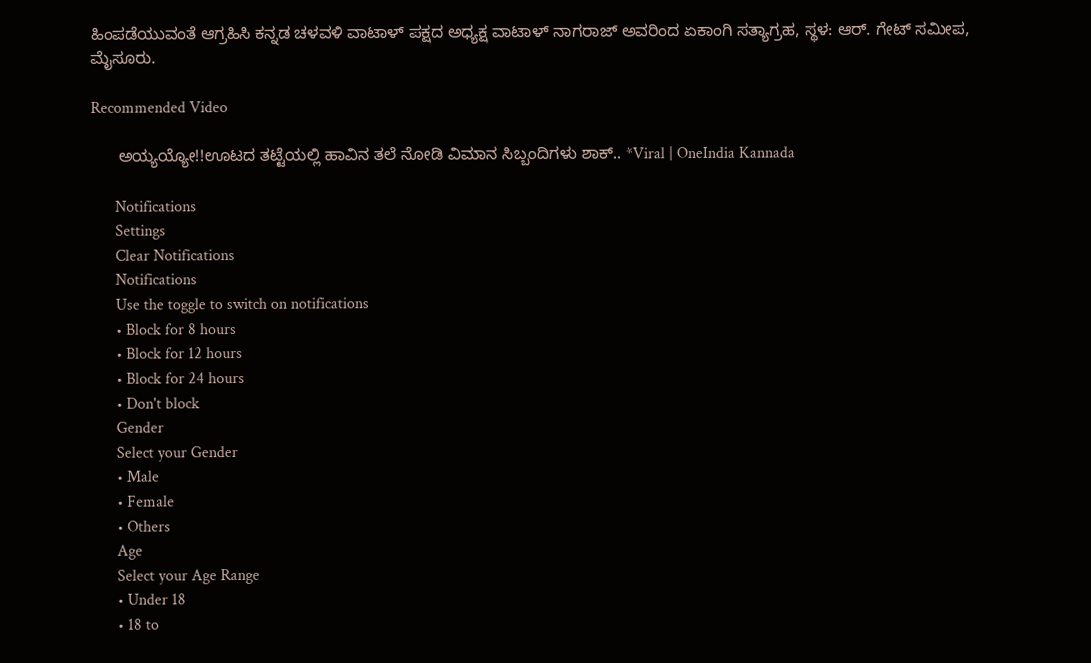ಹಿಂಪಡೆಯುವಂತೆ ಆಗ್ರಹಿಸಿ ಕನ್ನಡ ಚಳವಳಿ ವಾಟಾಳ್ ಪಕ್ಷದ ಅಧ್ಯಕ್ಷ ವಾಟಾಳ್ ನಾಗರಾಜ್ ಅವರಿಂದ ಏಕಾಂಗಿ ಸತ್ಯಾಗ್ರಹ, ಸ್ಥಳ: ಆರ್. ಗೇಟ್ ಸಮೀಪ, ಮೈಸೂರು.

Recommended Video

      ಅಯ್ಯಯ್ಯೋ!!ಊಟದ ತಟ್ಟೆಯಲ್ಲಿ ಹಾವಿನ ತಲೆ ನೋಡಿ ವಿಮಾನ ಸಿಬ್ಬಂದಿಗಳು ಶಾಕ್.. *Viral | OneIndia Kannada

      Notifications
      Settings
      Clear Notifications
      Notifications
      Use the toggle to switch on notifications
      • Block for 8 hours
      • Block for 12 hours
      • Block for 24 hours
      • Don't block
      Gender
      Select your Gender
      • Male
      • Female
      • Others
      Age
      Select your Age Range
      • Under 18
      • 18 to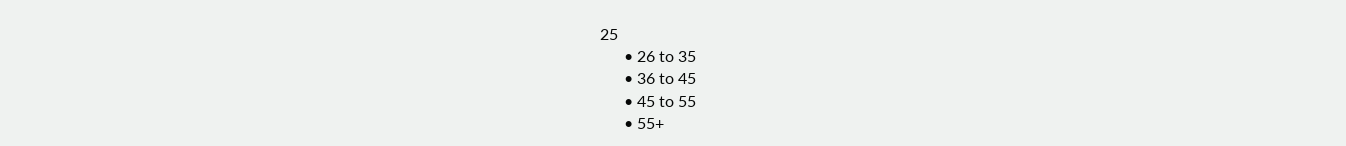25
      • 26 to 35
      • 36 to 45
      • 45 to 55
      • 55+